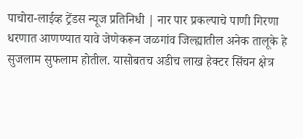पाचोरा-लाईव्ह ट्रेंडस न्यूज प्रतिनिधी | नार पार प्रकल्पाचे पाणी गिरणा धरणात आणण्यात यावे जेणेकरून जळगांव जिल्ह्यातील अनेक तालूके हे सुजलाम सुफलाम होतील. यासोबतच अडीच लाख हेक्टर सिंचन क्षेत्र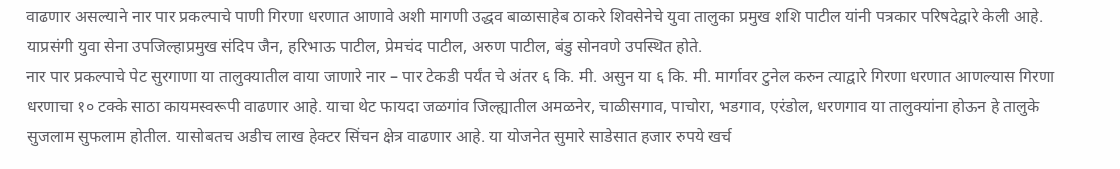वाढणार असल्याने नार पार प्रकल्पाचे पाणी गिरणा धरणात आणावे अशी मागणी उद्धव बाळासाहेब ठाकरे शिवसेनेचे युवा तालुका प्रमुख शशि पाटील यांनी पत्रकार परिषदेद्वारे केली आहे. याप्रसंगी युवा सेना उपजिल्हाप्रमुख संदिप जैन, हरिभाऊ पाटील, प्रेमचंद पाटील, अरुण पाटील, बंडु सोनवणे उपस्थित होते.
नार पार प्रकल्पाचे पेट सुरगाणा या तालुक्यातील वाया जाणारे नार – पार टेकडी पर्यंत चे अंतर ६ कि. मी. असुन या ६ कि. मी. मार्गावर टुनेल करुन त्याद्वारे गिरणा धरणात आणल्यास गिरणा धरणाचा १० टक्के साठा कायमस्वरूपी वाढणार आहे. याचा थेट फायदा जळगांव जिल्ह्यातील अमळनेर, चाळीसगाव, पाचोरा, भडगाव, एरंडोल, धरणगाव या तालुक्यांना होऊन हे तालुके सुजलाम सुफलाम होतील. यासोबतच अडीच लाख हेक्टर सिंचन क्षेत्र वाढणार आहे. या योजनेत सुमारे साडेसात हजार रुपये खर्च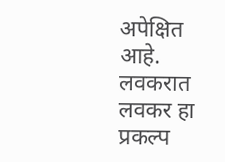अपेक्षित आहे. लवकरात लवकर हा प्रकल्प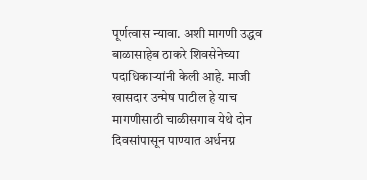पूर्णत्वास न्यावा. अशी मागणी उद्धव बाळासाहेब ठाकरे शिवसेनेच्या पदाधिकाऱ्यांनी केली आहे. माजी खासदार उन्मेष पाटील हे याच मागणीसाठी चाळीसगाव येथे दोन दिवसांपासून पाण्यात अर्धनग्न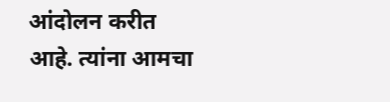आंदोलन करीत आहे. त्यांना आमचा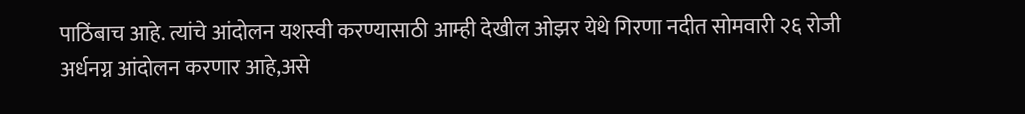पाठिंबाच आहे. त्यांचे आंदोलन यशस्वी करण्यासाठी आम्ही देखील ओझर येथे गिरणा नदीत सोमवारी २६ रोजी अर्धनग्न आंदोलन करणार आहे,असे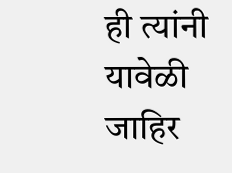ही त्यांनी यावेळी जाहिर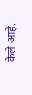केले आहे.